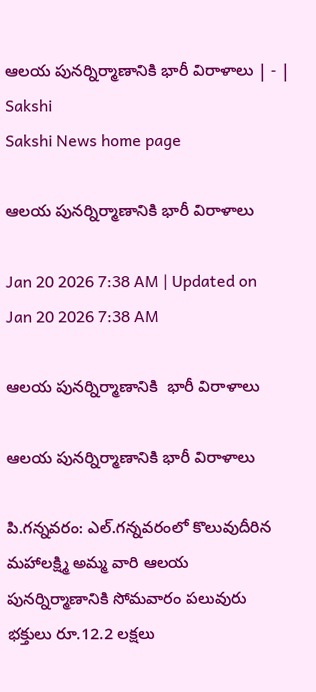ఆలయ పునర్నిర్మాణానికి భారీ విరాళాలు | - | Sakshi
Sakshi News home page

ఆలయ పునర్నిర్మాణానికి భారీ విరాళాలు

Jan 20 2026 7:38 AM | Updated on Jan 20 2026 7:38 AM

ఆలయ పునర్నిర్మాణానికి  భారీ విరాళాలు

ఆలయ పునర్నిర్మాణానికి భారీ విరాళాలు

పి.గన్నవరం: ఎల్‌.గన్నవరంలో కొలువుదీరిన మహాలక్ష్మి అమ్మ వారి ఆలయ పునర్నిర్మాణానికి సోమవారం పలువురు భక్తులు రూ.12.2 లక్షలు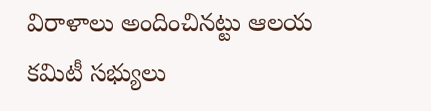విరాళాలు అందించినట్టు ఆలయ కమిటీ సభ్యులు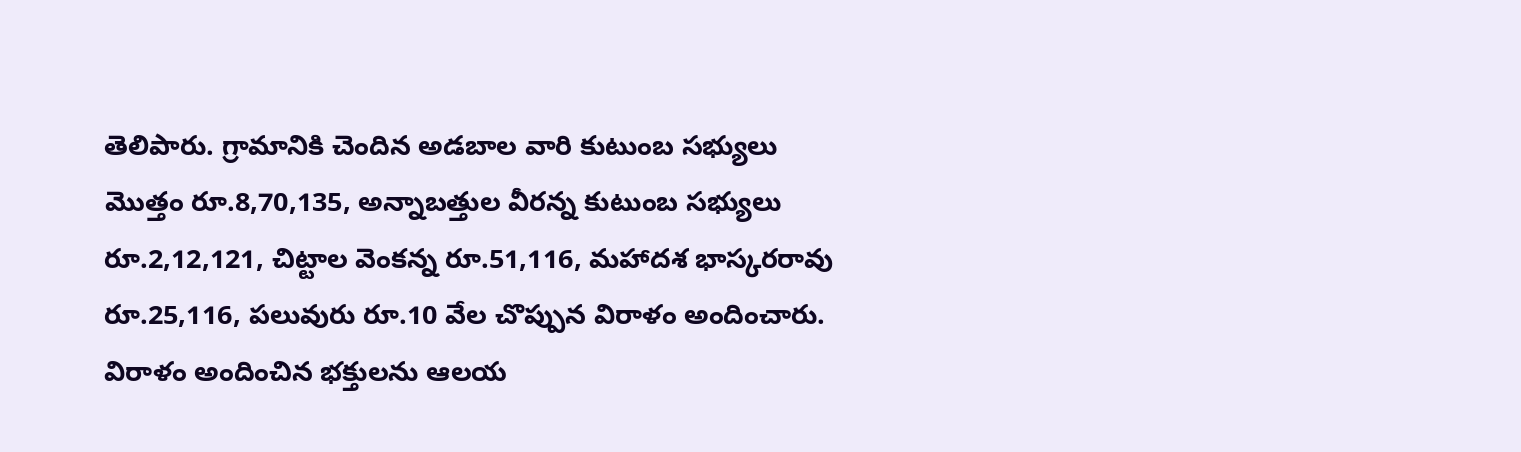తెలిపారు. గ్రామానికి చెందిన అడబాల వారి కుటుంబ సభ్యులు మొత్తం రూ.8,70,135, అన్నాబత్తుల వీరన్న కుటుంబ సభ్యులు రూ.2,12,121, చిట్టాల వెంకన్న రూ.51,116, మహాదశ భాస్కరరావు రూ.25,116, పలువురు రూ.10 వేల చొప్పున విరాళం అందించారు. విరాళం అందించిన భక్తులను ఆలయ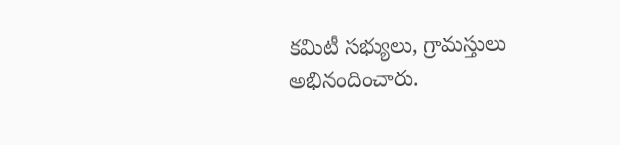కమిటీ సభ్యులు, గ్రామస్తులు అభినందించారు.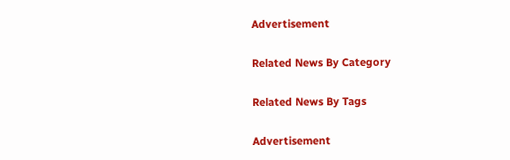Advertisement

Related News By Category

Related News By Tags

Advertisement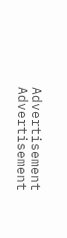Advertisement
Advertisement